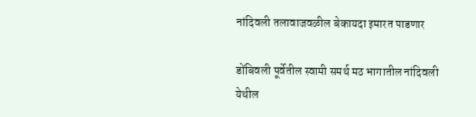नांदिवली तलावाजवळील बेकायदा इमारत पाडणार

डोंबिवली पूर्वेतील स्वामी समर्थ मठ भागातील नांदिवली येथील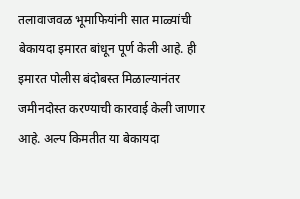तलावाजवळ भूमाफियांनी सात माळ्यांची बेकायदा इमारत बांधून पूर्ण केली आहे. ही इमारत पोलीस बंदोबस्त मिळाल्यानंतर जमीनदोस्त करण्याची कारवाई केली जाणार आहे. अल्प किमतीत या बेकायदा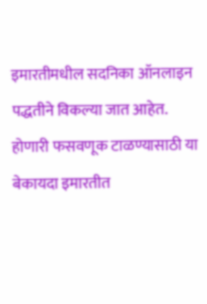इमारतीमधील सदनिका ऑनलाइन पद्धतीने विकल्या जात आहेत. होणारी फसवणूक टाळण्यासाठी या बेकायदा इमारतीत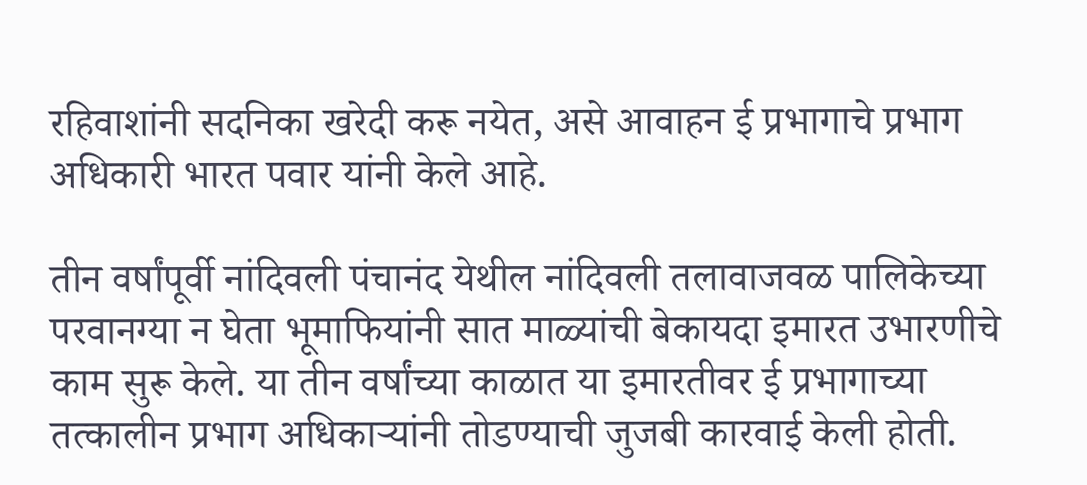रहिवाशांनी सदनिका खरेदी करू नयेत, असे आवाहन ई प्रभागाचे प्रभाग अधिकारी भारत पवार यांनी केले आहे.

तीन वर्षांपूर्वी नांदिवली पंचानंद येथील नांदिवली तलावाजवळ पालिकेच्या परवानग्या न घेता भूमाफियांनी सात माळ्यांची बेकायदा इमारत उभारणीचे काम सुरू केले. या तीन वर्षांच्या काळात या इमारतीवर ई प्रभागाच्या तत्कालीन प्रभाग अधिकाऱ्यांनी तोडण्याची जुजबी कारवाई केली होती.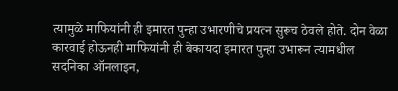त्यामुळे माफियांनी ही इमारत पुन्हा उभारणीचे प्रयत्न सुरूच ठेवले होते. दोन वेळा कारवाई होऊनही माफियांनी ही बेकायदा इमारत पुन्हा उभारून त्यामधील सदनिका ऑनलाइन,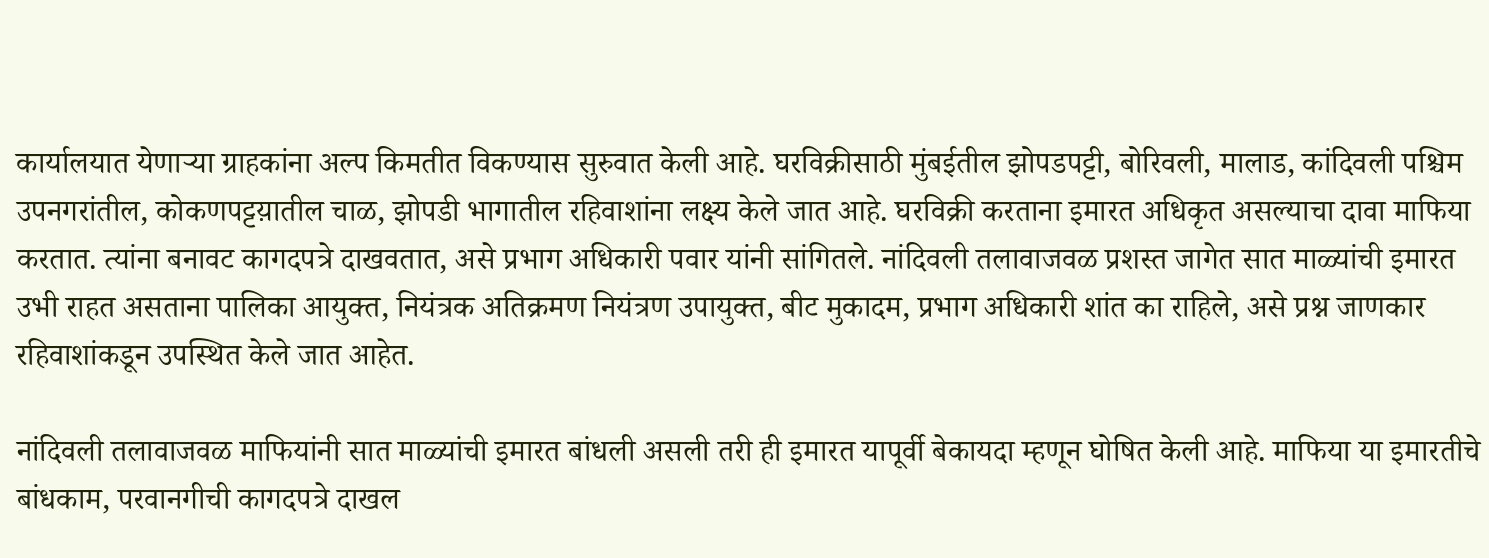कार्यालयात येणाऱ्या ग्राहकांना अल्प किमतीत विकण्यास सुरुवात केली आहे. घरविक्रीसाठी मुंबईतील झोपडपट्टी, बोरिवली, मालाड, कांदिवली पश्चिम उपनगरांतील, कोकणपट्टय़ातील चाळ, झोपडी भागातील रहिवाशांना लक्ष्य केले जात आहे. घरविक्री करताना इमारत अधिकृत असल्याचा दावा माफिया करतात. त्यांना बनावट कागदपत्रे दाखवतात, असे प्रभाग अधिकारी पवार यांनी सांगितले. नांदिवली तलावाजवळ प्रशस्त जागेत सात माळ्यांची इमारत उभी राहत असताना पालिका आयुक्त, नियंत्रक अतिक्रमण नियंत्रण उपायुक्त, बीट मुकादम, प्रभाग अधिकारी शांत का राहिले, असे प्रश्न जाणकार रहिवाशांकडून उपस्थित केले जात आहेत.

नांदिवली तलावाजवळ माफियांनी सात माळ्यांची इमारत बांधली असली तरी ही इमारत यापूर्वी बेकायदा म्हणून घोषित केली आहे. माफिया या इमारतीचे बांधकाम, परवानगीची कागदपत्रे दाखल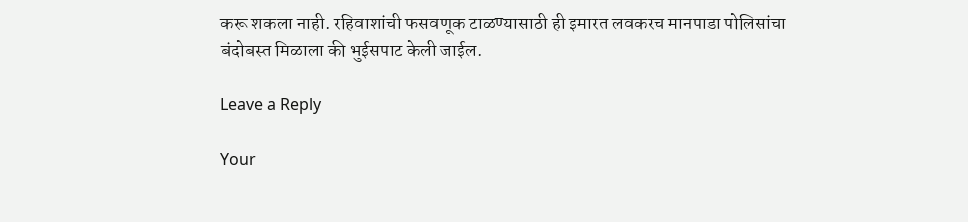करू शकला नाही. रहिवाशांची फसवणूक टाळण्यासाठी ही इमारत लवकरच मानपाडा पोलिसांचा बंदोबस्त मिळाला की भुईसपाट केली जाईल.

Leave a Reply

Your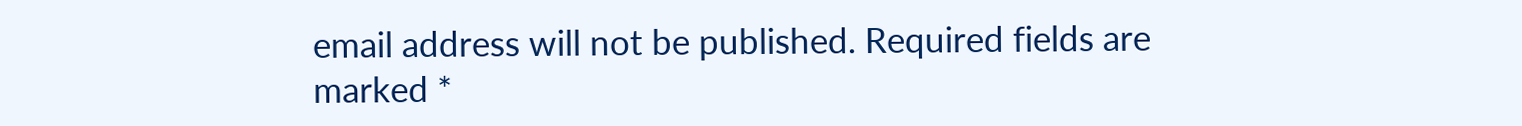email address will not be published. Required fields are marked *